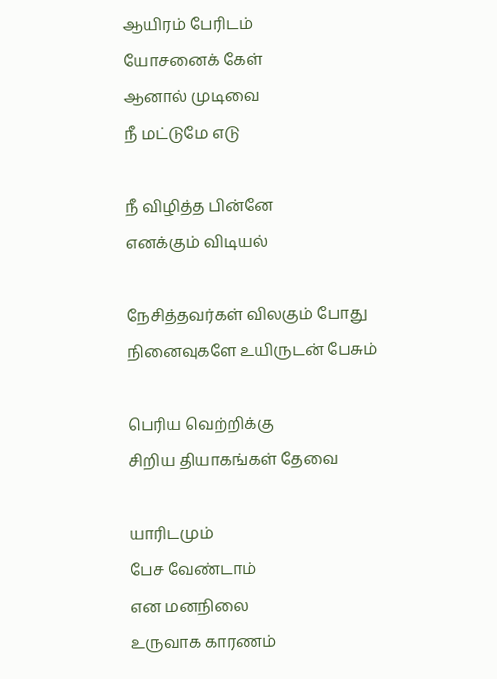ஆயிரம் பேரிடம்
யோசனைக் கேள்
ஆனால் முடிவை
நீ மட்டுமே எடு

நீ விழித்த பின்னே
எனக்கும் விடியல்

நேசித்தவர்கள் விலகும் போது
நினைவுகளே உயிருடன் பேசும்

பெரிய வெற்றிக்கு
சிறிய தியாகங்கள் தேவை

யாரிடமும்
பேச வேண்டாம்
என மனநிலை
உருவாக காரணம்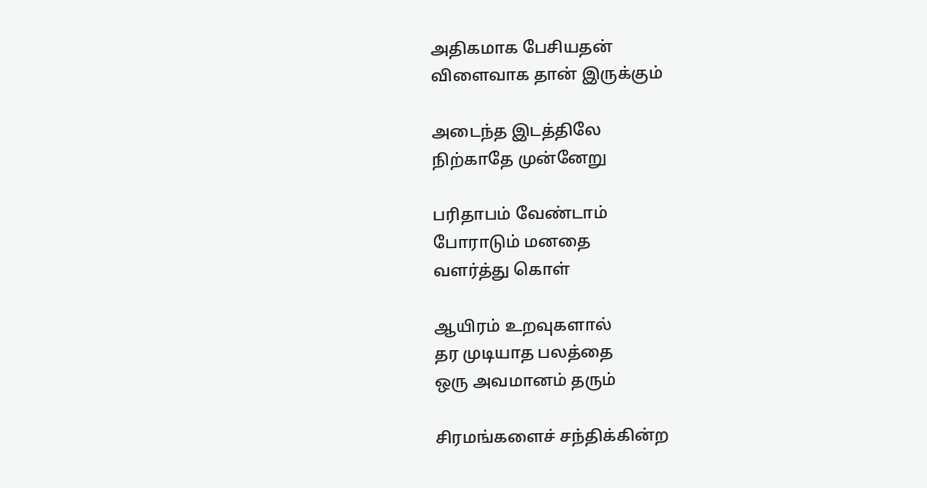அதிகமாக பேசியதன்
விளைவாக தான் இருக்கும்

அடைந்த இடத்திலே
நிற்காதே முன்னேறு

பரிதாபம் வேண்டாம்
போராடும் மனதை
வளர்த்து கொள்

ஆயிரம் உறவுகளால்
தர முடியாத பலத்தை
ஒரு அவமானம் தரும்

சிரமங்களைச் சந்திக்கின்ற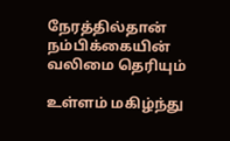நேரத்தில்தான்
நம்பிக்கையின் வலிமை தெரியும்

உள்ளம் மகிழ்ந்து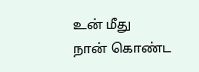உன் மீது
நான் கொண்ட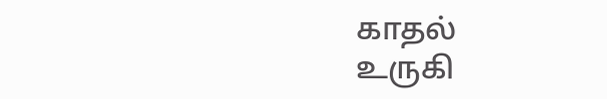காதல்
உருகி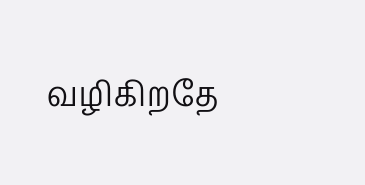வழிகிறதே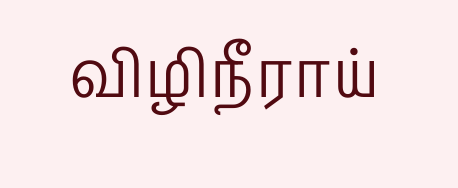விழிநீராய்